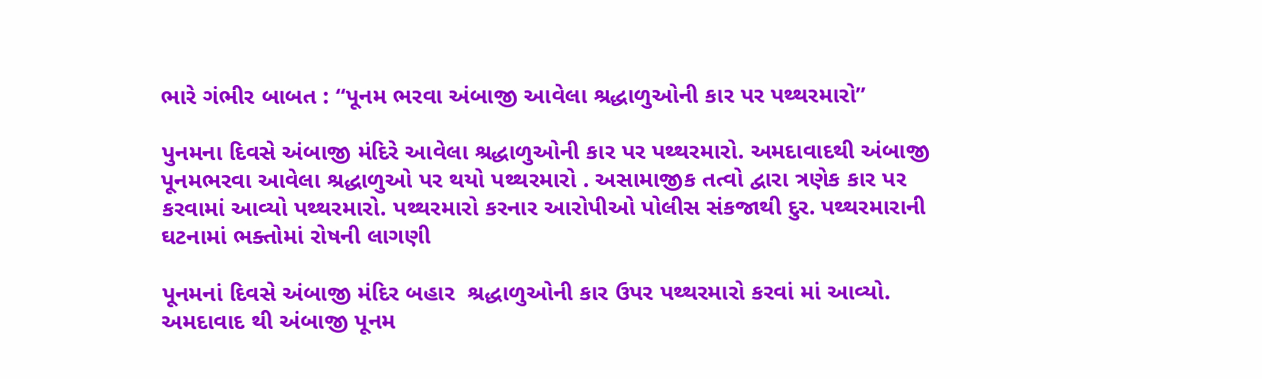ભારે ગંભીર બાબત : “પૂનમ ભરવા અંબાજી આવેલા શ્રદ્ધાળુઓની કાર પર પથ્થરમારો”

પુનમના દિવસે અંબાજી મંદિરે આવેલા શ્રદ્ધાળુઓની કાર પર પથ્થરમારો. અમદાવાદથી અંબાજી પૂનમભરવા આવેલા શ્રદ્ધાળુઓ પર થયો પથ્થરમારો . અસામાજીક તત્વો દ્વારા ત્રણેક કાર પર કરવામાં આવ્યો પથ્થરમારો. પથ્થરમારો કરનાર આરોપીઓ પોલીસ સંકજાથી દુર. પથ્થરમારાની ઘટનામાં ભક્તોમાં રોષની લાગણી

પૂનમનાં દિવસે અંબાજી મંદિર બહાર  શ્રદ્ધાળુઓની કાર ઉપર પથ્થરમારો કરવાં માં આવ્યો. અમદાવાદ થી અંબાજી પૂનમ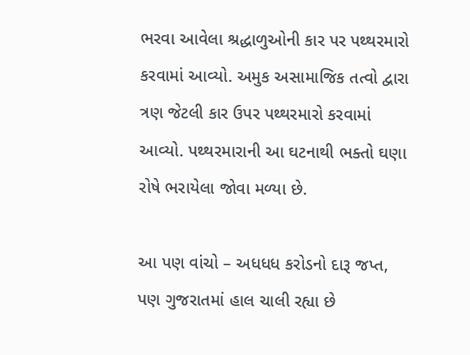ભરવા આવેલા શ્રદ્ધાળુઓની કાર પર પથ્થરમારો કરવામાં આવ્યો. અમુક અસામાજિક તત્વો દ્વારા ત્રણ જેટલી કાર ઉપર પથ્થરમારો કરવામાં આવ્યો. પથ્થરમારાની આ ઘટનાથી ભક્તો ઘણા રોષે ભરાયેલા જોવા મળ્યા છે.

આ પણ વાંચો – અધધધ કરોડનો દારૂ જપ્ત, પણ ગુજરાતમાં હાલ ચાલી રહ્યા છે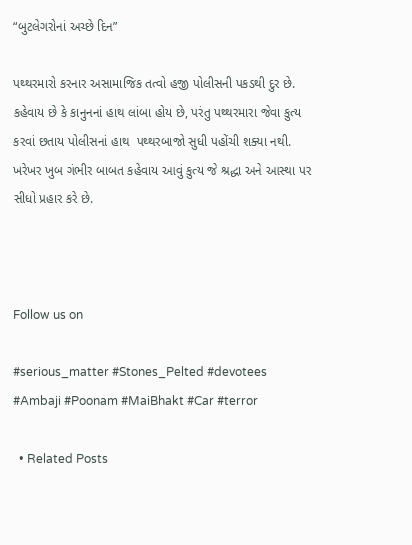“બુટલેગરોનાં અચ્છે દિન”

પથ્થરમારો કરનાર અસામાજિક તત્વો હજી પોલીસની પકડથી દુર છે. કહેવાય છે કે કાનુનનાં હાથ લાંબા હોય છે, પરંતુ પથ્થરમારા જેવા કુત્ય કરવાં છતાય પોલીસનાં હાથ  પથ્થરબાજો સુધી પહોંચી શક્યા નથી. ખરેખર ખુબ ગંભીર બાબત કહેવાય આવું કુત્ય જે શ્રદ્ધા અને આસ્થા પર સીધો પ્રહાર કરે છે.



Follow us on

#serious_matter #Stones_Pelted #devotees #Ambaji #Poonam #MaiBhakt #Car #terror

  • Related Posts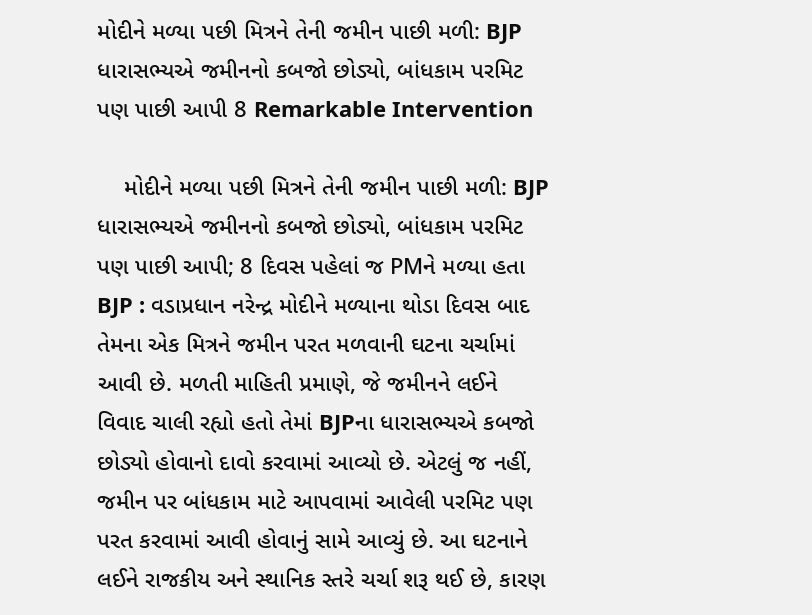મોદીને મળ્યા પછી મિત્રને તેની જમીન પાછી મળી: BJP ધારાસભ્યએ જમીનનો કબજો છોડ્યો, બાંધકામ પરમિટ પણ પાછી આપી 8 Remarkable Intervention

    મોદીને મળ્યા પછી મિત્રને તેની જમીન પાછી મળી: BJP ધારાસભ્યએ જમીનનો કબજો છોડ્યો, બાંધકામ પરમિટ પણ પાછી આપી; 8 દિવસ પહેલાં જ PMને મળ્યા હતા  BJP : વડાપ્રધાન નરેન્દ્ર મોદીને મળ્યાના થોડા દિવસ બાદ તેમના એક મિત્રને જમીન પરત મળવાની ઘટના ચર્ચામાં આવી છે. મળતી માહિતી પ્રમાણે, જે જમીનને લઈને વિવાદ ચાલી રહ્યો હતો તેમાં BJPના ધારાસભ્યએ કબજો છોડ્યો હોવાનો દાવો કરવામાં આવ્યો છે. એટલું જ નહીં, જમીન પર બાંધકામ માટે આપવામાં આવેલી પરમિટ પણ પરત કરવામાં આવી હોવાનું સામે આવ્યું છે. આ ઘટનાને લઈને રાજકીય અને સ્થાનિક સ્તરે ચર્ચા શરૂ થઈ છે, કારણ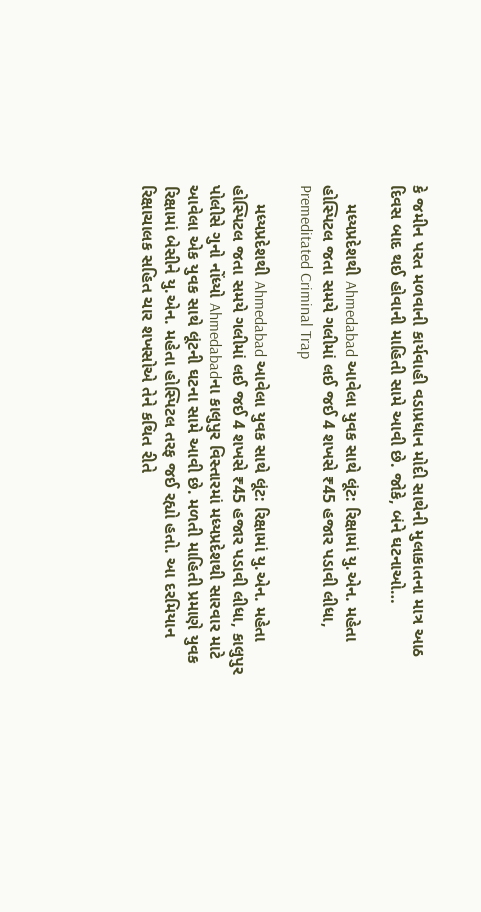કે જમીન પરત મળવાની કાર્યવાહી વડાપ્રધાન મોદી સાથેની મુલાકાતના માત્ર આઠ દિવસ બાદ થઈ હોવાની માહિતી સામે આવી છે. જોકે, બંને ઘટનાઓ…

    મધ્યપ્રદેશથી Ahmedabad આવેલા યુવક સાથે લૂંટ: રિક્ષામાં યુ.એન. મહેતા હોસ્પિટલ જતા સમયે ગલીમાં લઈ જઈ 4 શખસે ₹45 હજાર પડાવી લીધા, Premeditated Criminal Trap

    મધ્યપ્રદેશથી Ahmedabad આવેલા યુવક સાથે લૂંટ: રિક્ષામાં યુ.એન. મહેતા હોસ્પિટલ જતા સમયે ગલીમાં લઈ જઈ 4 શખસે ₹45 હજાર પડાવી લીધા, કાલુપુર પોલીસે ગુનો નોંધ્યો Ahmedabadના કાલુપુર વિસ્તારમાં મધ્યપ્રદેશથી સારવાર માટે આવેલા એક યુવક સાથે લૂંટની ઘટના સામે આવી છે. મળતી માહિતી પ્રમાણે યુવક રિક્ષામાં બેસીને યુ.એન. મહેતા હોસ્પિટલ તરફ જઈ રહ્યો હતો. આ દરમિયાન રિક્ષાચાલક સહિત ચાર શખસોએ તેને કથિત રીતે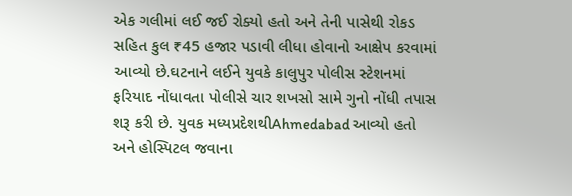એક ગલીમાં લઈ જઈ રોક્યો હતો અને તેની પાસેથી રોકડ સહિત કુલ ₹45 હજાર પડાવી લીધા હોવાનો આક્ષેપ કરવામાં આવ્યો છે.ઘટનાને લઈને યુવકે કાલુપુર પોલીસ સ્ટેશનમાં ફરિયાદ નોંધાવતા પોલીસે ચાર શખસો સામે ગુનો નોંધી તપાસ શરૂ કરી છે. યુવક મધ્યપ્રદેશથીAhmedabad આવ્યો હતો અને હોસ્પિટલ જવાના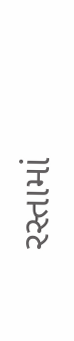રસ્તામાં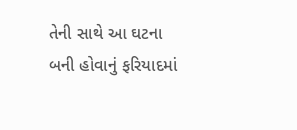તેની સાથે આ ઘટના બની હોવાનું ફરિયાદમાં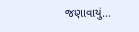જણાવાયું…